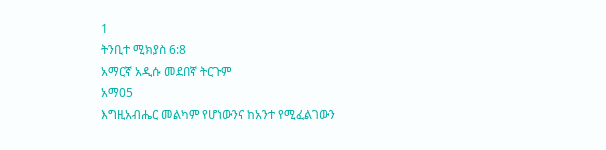1
ትንቢተ ሚክያስ 6:8
አማርኛ አዲሱ መደበኛ ትርጉም
አማ05
እግዚአብሔር መልካም የሆነውንና ከአንተ የሚፈልገውን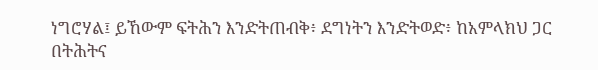ነግሮሃል፤ ይኸውም ፍትሕን እንድትጠብቅ፥ ደግነትን እንድትወድ፥ ከአምላክህ ጋር በትሕትና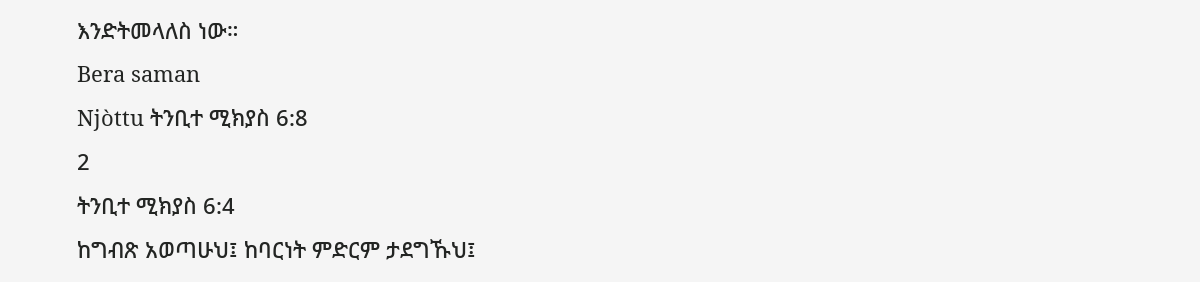እንድትመላለስ ነው።
Bera saman
Njòttu ትንቢተ ሚክያስ 6:8
2
ትንቢተ ሚክያስ 6:4
ከግብጽ አወጣሁህ፤ ከባርነት ምድርም ታደግኹህ፤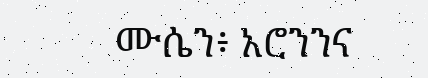ሙሴን፥ አሮንንና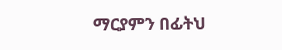ማርያምን በፊትህ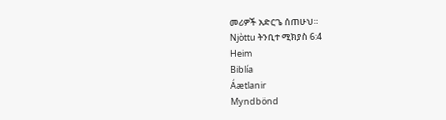መሪዎች አድርጌ ሰጠሁህ።
Njòttu ትንቢተ ሚክያስ 6:4
Heim
Biblía
Áætlanir
Myndbönd